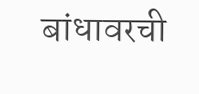बांधावरची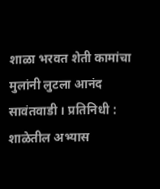शाळा भरवत शेती कामांचा मुलांनी लुटला आनंद
सावंतवाडी । प्रतिनिधी : शाळेतील अभ्यास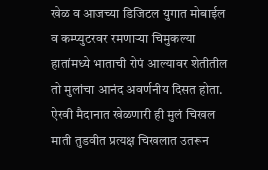खेळ व आजच्या डिजिटल युगात मोबाईल व कम्प्युटरवर रमणाऱ्या चिमुकल्या हातांमध्ये भाताची रोपं आल्यावर शेतीतील तो मुलांचा आनंद अवर्णनीय दिसत होता. ऐरवी मैदानात खेळणारी ही मुलं चिखल माती तुडवीत प्रत्यक्ष चिखलात उतरून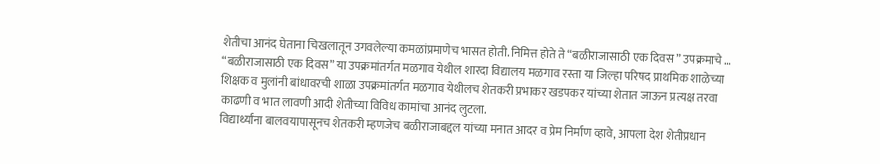शेतीचा आनंद घेताना चिखलातून उगवलेल्या कमळांप्रमाणेच भासत होती. निमित्त होते ते “बळीराजासाठी एक दिवस ” उपक्रमाचे …
“बळीराजासाठी एक दिवस” या उपक्रमांतर्गत मळगाव येथील शारदा विद्यालय मळगाव रस्ता या जिल्हा परिषद प्राथमिक शाळेच्या शिक्षक व मुलांनी बांधावरची शाळा उपक्रमांतर्गत मळगाव येथीलच शेतकरी प्रभाकर खडपकर यांच्या शेतात जाऊन प्रत्यक्ष तरवा काढणी व भात लावणी आदी शेतीच्या विविध कामांचा आनंद लुटला.
विद्यार्थ्यांना बालवयापासूनच शेतकरी म्हणजेच बळीराजाबद्दल यांच्या मनात आदर व प्रेम निर्माण व्हावे, आपला देश शेतीप्रधान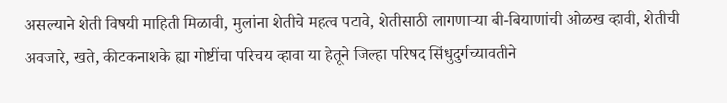असल्याने शेती विषयी माहिती मिळावी, मुलांना शेतीचे महत्व पटावे, शेतीसाठी लागणाऱ्या बी-बियाणांची ओळख व्हावी, शेतीची अवजारे, खते, कीटकनाशके ह्या गोष्टींचा परिचय व्हावा या हेतूने जिल्हा परिषद सिंधुदुर्गच्यावतीने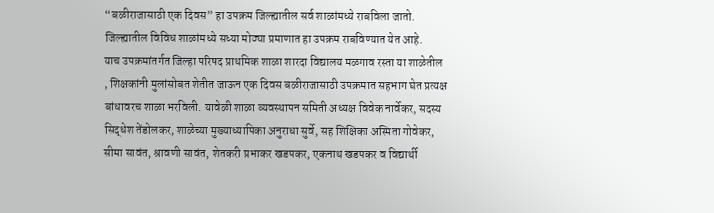“बळीराजासाठी एक दिवस” हा उपक्रम जिल्ह्यातील सर्व शाळांमध्ये राबविला जातो. जिल्ह्यातील विविध शाळांमध्ये सध्या मोठ्या प्रमाणात हा उपक्रम राबविण्यात येत आहे.
याच उपक्रमांतर्गत जिल्हा परिषद प्राथमिक शाळा शारदा विद्यालय मळगाव रस्ता या शाळेतील , शिक्षकांनी मुलांसोबत शेतीत जाऊन एक दिवस बळीराजासाठी उपक्रमात सहभाग घेत प्रत्यक्ष बांधावरच शाळा भरविली. यावेळी शाळा व्यवस्थापन समिती अध्यक्ष विवेक नार्वेकर, सदस्य सिद्धेश तेंडोलकर, शाळेच्या मुख्याध्यापिका अनुराधा सुर्वे, सह शिक्षिका अस्मिता गोवेकर, सीमा सावंत, श्रावणी सावंत, शेतकरी प्रभाकर खडपकर, एकनाथ खडपकर व विद्यार्थी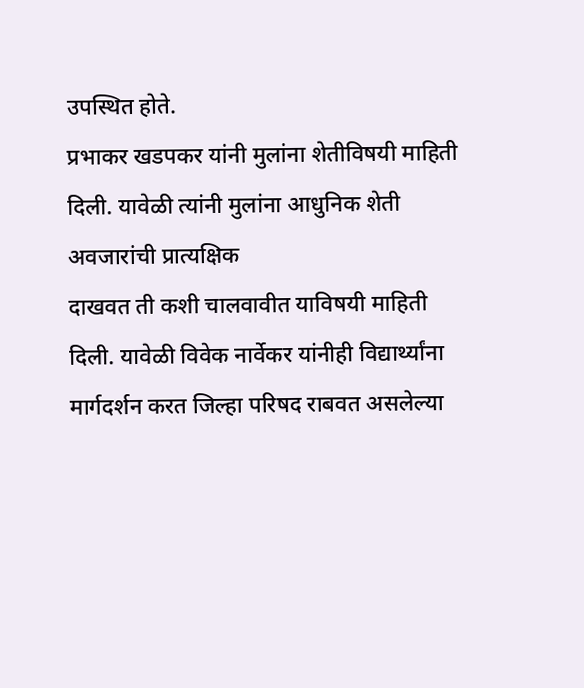उपस्थित होते.
प्रभाकर खडपकर यांनी मुलांना शेतीविषयी माहिती दिली. यावेळी त्यांनी मुलांना आधुनिक शेती अवजारांची प्रात्यक्षिक
दाखवत ती कशी चालवावीत याविषयी माहिती दिली. यावेळी विवेक नार्वेकर यांनीही विद्यार्थ्यांना मार्गदर्शन करत जिल्हा परिषद राबवत असलेल्या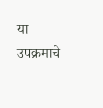या उपक्रमाचे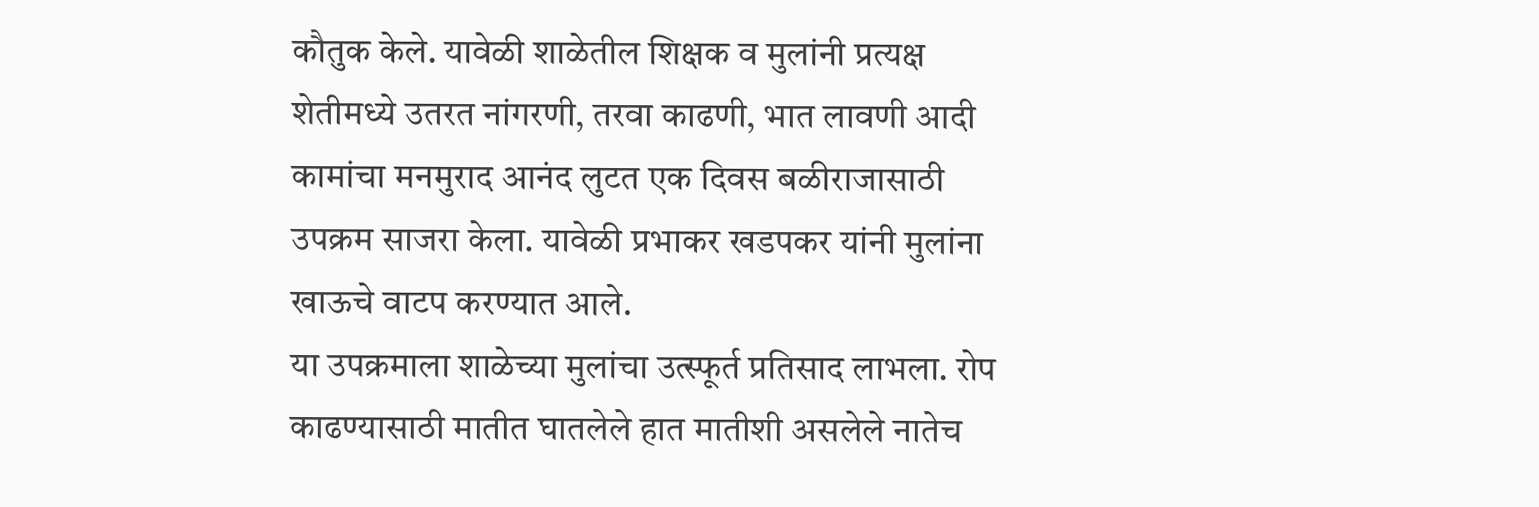कौतुक केले. यावेळी शाळेतील शिक्षक व मुलांनी प्रत्यक्ष शेतीमध्ये उतरत नांगरणी, तरवा काढणी, भात लावणी आदी कामांचा मनमुराद आनंद लुटत एक दिवस बळीराजासाठी उपक्रम साजरा केला. यावेळी प्रभाकर खडपकर यांनी मुलांना खाऊचे वाटप करण्यात आले.
या उपक्रमाला शाळेच्या मुलांचा उत्स्फूर्त प्रतिसाद लाभला. रोप काढण्यासाठी मातीत घातलेले हात मातीशी असलेले नातेच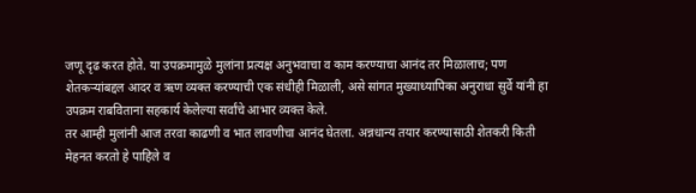जणू दृढ करत होते. या उपक्रमामुळे मुलांना प्रत्यक्ष अनुभवाचा व काम करण्याचा आनंद तर मिळालाच; पण शेतकऱ्यांबद्दल आदर व ऋण व्यक्त करण्याची एक संधीही मिळाली, असे सांगत मुख्याध्यापिका अनुराधा सुर्वे यांनी हा उपक्रम राबविताना सहकार्य केलेल्या सर्वांचे आभार व्यक्त केले.
तर आम्ही मुलांनी आज तरवा काढणी व भात लावणीचा आनंद घेतला. अन्नधान्य तयार करण्यासाठी शेतकरी किती मेहनत करतो हे पाहिले व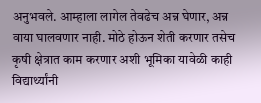अनुभवले. आम्हाला लागेल तेवढेच अन्न घेणार, अन्न वाया घालवणार नाही. मोठे होऊन शेती करणार तसेच कृषी क्षेत्रात काम करणार अशी भूमिका यावेळी काही विद्यार्थ्यांनी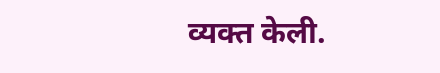व्यक्त केली.